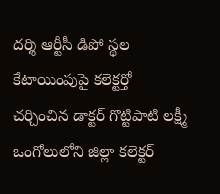దర్శి ఆర్టీసీ డిపో స్థల కేటాయింపుపై కలెక్టర్తో చర్చించిన డాక్టర్ గొట్టిపాటి లక్ష్మీ
ఒంగోలులోని జిల్లా కలెక్టర్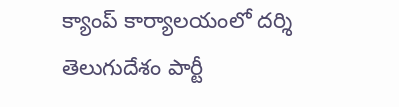క్యాంప్ కార్యాలయంలో దర్శి తెలుగుదేశం పార్టీ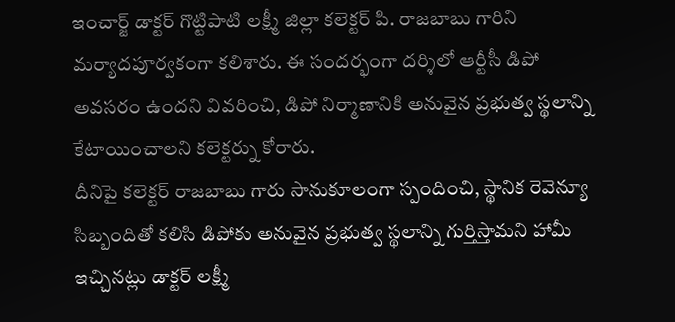ఇంచార్జ్ డాక్టర్ గొట్టిపాటి లక్ష్మీ జిల్లా కలెక్టర్ పి. రాజబాబు గారిని మర్యాదపూర్వకంగా కలిశారు. ఈ సందర్భంగా దర్శిలో ఆర్టీసీ డిపో అవసరం ఉందని వివరించి, డిపో నిర్మాణానికి అనువైన ప్రభుత్వ స్థలాన్ని కేటాయించాలని కలెక్టర్ను కోరారు.
దీనిపై కలెక్టర్ రాజబాబు గారు సానుకూలంగా స్పందించి, స్థానిక రెవెన్యూ సిబ్బందితో కలిసి డిపోకు అనువైన ప్రభుత్వ స్థలాన్ని గుర్తిస్తామని హామీ ఇచ్చినట్లు డాక్టర్ లక్ష్మీ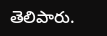తెలిపారు.